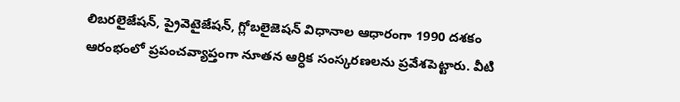లిబరలైజేషన్, ప్రైవెటైజేషన్, గ్లోబలైజెషన్ విధానాల ఆధారంగా 1990 దశకం ఆరంభంలో ప్రపంచవ్యాప్తంగా నూతన ఆర్ధిక సంస్కరణలను ప్రవేశపెట్టారు. వీటి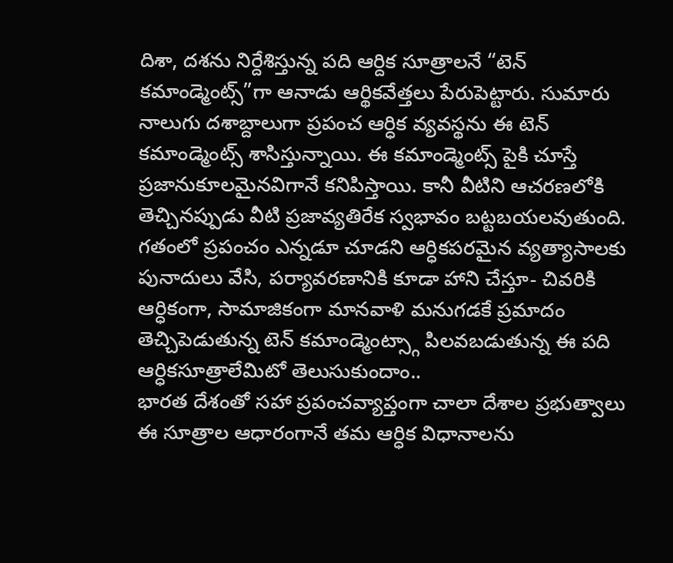దిశా, దశను నిర్దేశిస్తున్న పది ఆర్దిక సూత్రాలనే “టెన్ కమాండ్మెంట్స్”గా ఆనాడు ఆర్థికవేత్తలు పేరుపెట్టారు. సుమారు నాలుగు దశాబ్దాలుగా ప్రపంచ ఆర్ధిక వ్యవస్థను ఈ టెన్ కమాండ్మెంట్స్ శాసిస్తున్నాయి. ఈ కమాండ్మెంట్స్ పైకి చూస్తే ప్రజానుకూలమైనవిగానే కనిపిస్తాయి. కానీ వీటిని ఆచరణలోకి తెచ్చినప్పుడు వీటి ప్రజావ్యతిరేక స్వభావం బట్టబయలవుతుంది.
గతంలో ప్రపంచం ఎన్నడూ చూడని ఆర్ధికపరమైన వ్యత్యాసాలకు పునాదులు వేసి, పర్యావరణానికి కూడా హాని చేస్తూ- చివరికి ఆర్ధికంగా, సామాజికంగా మానవాళి మనుగడకే ప్రమాదం తెచ్చిపెడుతున్న టెన్ కమాండ్మెంట్స్గా పిలవబడుతున్న ఈ పది ఆర్ధికసూత్రాలేమిటో తెలుసుకుందాం..
భారత దేశంతో సహా ప్రపంచవ్యాప్తంగా చాలా దేశాల ప్రభుత్వాలు ఈ సూత్రాల ఆధారంగానే తమ ఆర్ధిక విధానాలను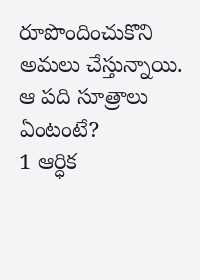రూపొందించుకొని అమలు చేస్తున్నాయి.
ఆ పది సూత్రాలు ఏంటంటే?
1 ఆర్ధిక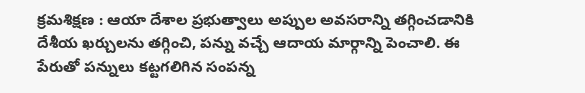క్రమశిక్షణ : ఆయా దేశాల ప్రభుత్వాలు అప్పుల అవసరాన్ని తగ్గించడానికి దేశీయ ఖర్చులను తగ్గించి, పన్ను వచ్చే ఆదాయ మార్గాన్ని పెంచాలి. ఈ పేరుతో పన్నులు కట్టగలిగిన సంపన్న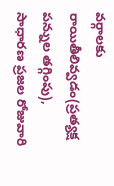వర్గాలకు రాయితీలివ్వడం(ప్రత్యక్ష పన్నుల తగ్గింపు), సాధారణ ప్రజల రోజువారి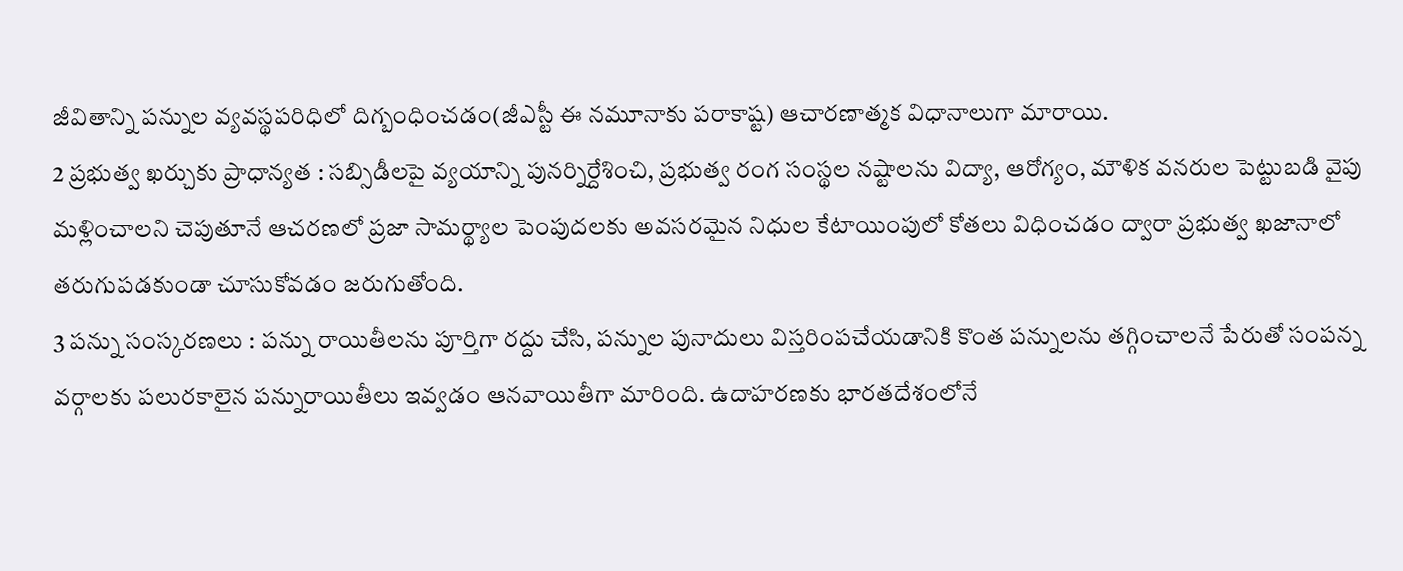జీవితాన్ని పన్నుల వ్యవస్థపరిధిలో దిగ్బంధించడం(జీఎస్టీ ఈ నమూనాకు పరాకాష్ట) ఆచారణాత్మక విధానాలుగా మారాయి.
2 ప్రభుత్వ ఖర్చుకు ప్రాధాన్యత : సబ్సిడీలపై వ్యయాన్ని పునర్నిర్దేశించి, ప్రభుత్వ రంగ సంస్థల నష్టాలను విద్యా, ఆరోగ్యం, మౌళిక వనరుల పెట్టుబడి వైపు మళ్లించాలని చెపుతూనే ఆచరణలో ప్రజా సామర్థ్యాల పెంపుదలకు అవసరమైన నిధుల కేటాయింపులో కోతలు విధించడం ద్వారా ప్రభుత్వ ఖజానాలో తరుగుపడకుండా చూసుకోవడం జరుగుతోంది.
3 పన్ను సంస్కరణలు : పన్ను రాయితీలను పూర్తిగా రద్దు చేసి, పన్నుల పునాదులు విస్తరింపచేయడానికి కొంత పన్నులను తగ్గించాలనే పేరుతో సంపన్న వర్గాలకు పలురకాలైన పన్నురాయితీలు ఇవ్వడం ఆనవాయితీగా మారింది. ఉదాహరణకు భారతదేశంలోనే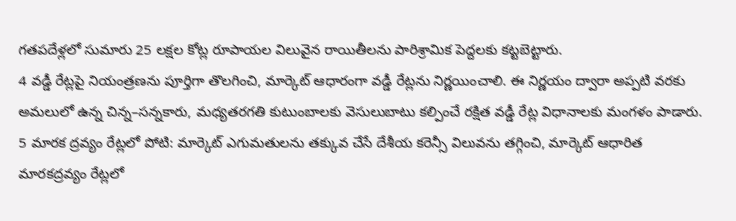గతపదేళ్లలో సుమారు 25 లక్షల కోట్ల రూపాయల విలువైన రాయితీలను పారిశ్రామిక పెద్దలకు కట్టబెట్టారు.
4 వడ్డీ రేట్లపై నియంత్రణను పూర్తిగా తొలగించి, మార్కెట్ ఆధారంగా వడ్డీ రేట్లను నిర్ణయించాలి. ఈ నిర్ణయం ద్వారా అప్పటి వరకు అమలులో ఉన్న చిన్న–సన్నకారు, మధ్యతరగతి కుటుంబాలకు వెసులుబాటు కల్పించే రక్షిత వడ్డీ రేట్ల విధానాలకు మంగళం పాడారు.
5 మారక ద్రవ్యం రేట్లలో పోటి: మార్కెట్ ఎగుమతులను తక్కువ చేసే దేశీయ కరెన్సీ విలువను తగ్గించి, మార్కెట్ ఆధారిత మారకద్రవ్యం రేట్లలో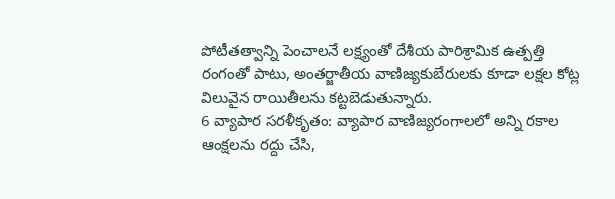పోటీతత్వాన్ని పెంచాలనే లక్ష్యంతో దేశీయ పారిశ్రామిక ఉత్పత్తి రంగంతో పాటు, అంతర్జాతీయ వాణిజ్యకుబేరులకు కూడా లక్షల కోట్ల విలువైన రాయితీలను కట్టబెడుతున్నారు.
6 వ్యాపార సరళీకృతం: వ్యాపార వాణిజ్యరంగాలలో అన్ని రకాల ఆంక్షలను రద్దు చేసి,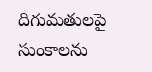దిగుమతులపై సుంకాలను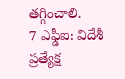తగ్గించాలి.
7 ఎఫ్డీఐ: విదేశీ ప్రత్యేక్ష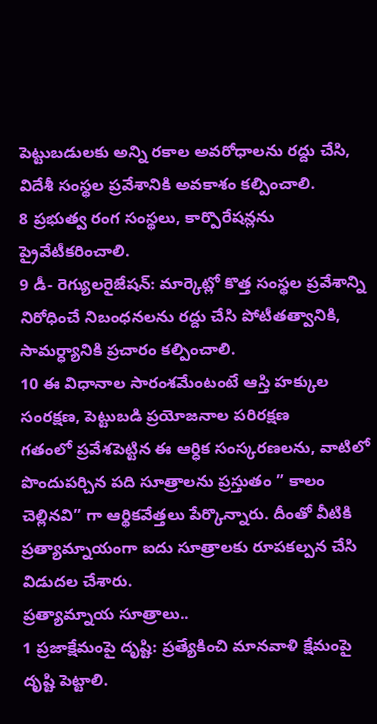పెట్టుబడులకు అన్ని రకాల అవరోధాలను రద్దు చేసి, విదేశీ సంస్థల ప్రవేశానికి అవకాశం కల్పించాలి.
8 ప్రభుత్వ రంగ సంస్థలు, కార్పొరేషన్లను ప్రైవేటీకరించాలి.
9 డీ- రెగ్యులరైజేషన్: మార్కెట్లో కొత్త సంస్థల ప్రవేశాన్ని నిరోధించే నిబంధనలను రద్దు చేసి పోటీతత్వానికి, సామర్ధ్యానికి ప్రచారం కల్పించాలి.
10 ఈ విధానాల సారంశమేంటంటే ఆస్తి హక్కుల సంరక్షణ, పెట్టుబడి ప్రయోజనాల పరిరక్షణ
గతంలో ప్రవేశపెట్టిన ఈ ఆర్ధిక సంస్కరణలను, వాటిలో పొందుపర్చిన పది సూత్రాలను ప్రస్తుతం ” కాలం చెల్లినవి” గా ఆర్థికవేత్తలు పేర్కొన్నారు. దీంతో వీటికి ప్రత్యామ్నాయంగా ఐదు సూత్రాలకు రూపకల్పన చేసి విడుదల చేశారు.
ప్రత్యామ్నాయ సూత్రాలు..
1 ప్రజాక్షేమంపై దృష్టి: ప్రత్యేకించి మానవాళి క్షేమంపై దృష్టి పెట్టాలి.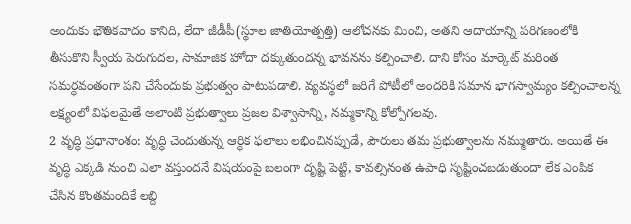అందుకు భౌతికవాదం కానిది, లేదా జీడీపీ(స్థూల జాతియోత్పత్తి) ఆలోచనకు మించి, అతని ఆదాయాన్ని పరిగణంలోకి తీసుకొని స్వీయ పెరుగుదల, సామాజిక హోదా దక్కుతుందన్న భావనను కల్పించాలి. దాని కోసం మార్కెట్ మరింత సమర్ధవంతంగా పని చేసేందుకు ప్రభుత్వం పాటుపడాలి. వ్యవస్థలో జరిగే పోటీలో అందరికి సమాన భాగస్వామ్యం కల్పించాలన్న లక్ష్యంలో విఫలమైతే అలాంటి ప్రభుత్వాలు ప్రజల విశ్వాసాన్ని, నమ్మకాన్ని కోల్పోగలవు.
2 వృద్ధి ప్రధానాంశం: వృద్ధి చెందుతున్న ఆర్ధిక ఫలాలు లభించినప్పుడే, పౌరులు తమ ప్రభుత్వాలను నమ్ముతారు. అయితే ఈ వృద్ధి ఎక్కడి నుంచి ఎలా వస్తుందనే విషయంపై బలంగా దృష్టి పెట్టి, కావల్సినంత ఉపాధి సృష్టించబడుతుందా లేక ఎంపిక చేసిన కొంతమందికే లబ్ది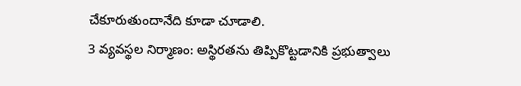చేకూరుతుందానేది కూడా చూడాలి.
3 వ్యవస్థల నిర్మాణం: అస్థిరతను తిప్పికొట్టడానికి ప్రభుత్వాలు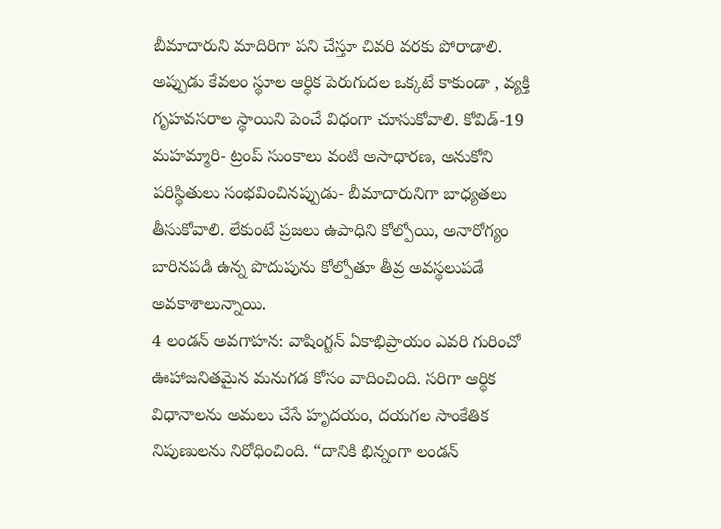బీమాదారుని మాదిరిగా పని చేస్తూ చివరి వరకు పోరాడాలి. అప్పుడు కేవలం స్థూల ఆర్ధిక పెరుగుదల ఒక్కటే కాకుండా , వ్యక్తి గృహవసరాల స్థాయిని పెంచే విధంగా చూసుకోవాలి. కోవిడ్-19 మహమ్మారి- ట్రంప్ సుంకాలు వంటి అసాధారణ, అనుకోని పరిస్థితులు సంభవించినప్పుడు- బీమాదారునిగా బాధ్యతలు తీసుకోవాలి. లేకుంటే ప్రజలు ఉపాధిని కోల్పోయి, అనారోగ్యం బారినపడి ఉన్న పొదుపును కోల్పోతూ తీవ్ర అవస్థలుపడే అవకాశాలున్నాయి.
4 లండన్ అవగాహన: వాషింగ్టన్ ఏకాభిప్రాయం ఎవరి గురించో ఊహాజనితమైన మనుగడ కోసం వాదించింది. సరిగా ఆర్థిక విధానాలను అమలు చేసే హృదయం, దయగల సాంకేతిక నిపుణులను నిరోధించింది. “దానికి భిన్నంగా లండన్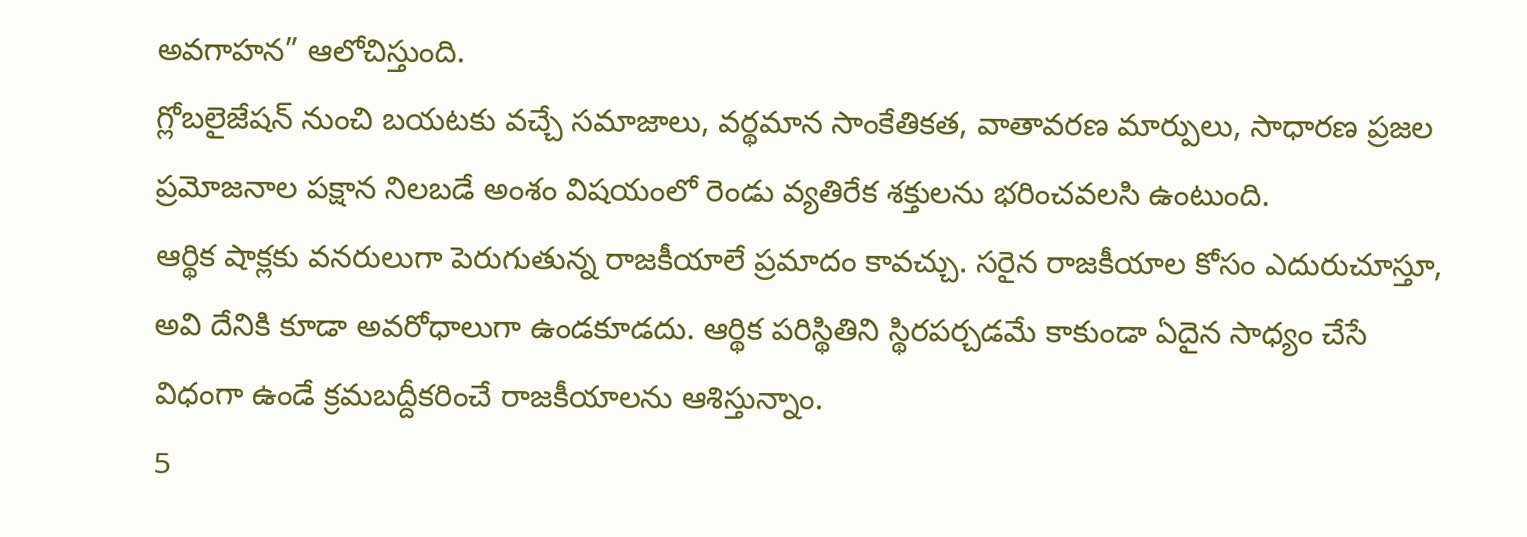అవగాహన” ఆలోచిస్తుంది.
గ్లోబలైజేషన్ నుంచి బయటకు వచ్చే సమాజాలు, వర్థమాన సాంకేతికత, వాతావరణ మార్పులు, సాధారణ ప్రజల ప్రమోజనాల పక్షాన నిలబడే అంశం విషయంలో రెండు వ్యతిరేక శక్తులను భరించవలసి ఉంటుంది.
ఆర్థిక షాక్లకు వనరులుగా పెరుగుతున్న రాజకీయాలే ప్రమాదం కావచ్చు. సరైన రాజకీయాల కోసం ఎదురుచూస్తూ, అవి దేనికి కూడా అవరోధాలుగా ఉండకూడదు. ఆర్థిక పరిస్థితిని స్థిరపర్చడమే కాకుండా ఏదైన సాధ్యం చేసే విధంగా ఉండే క్రమబద్దీకరించే రాజకీయాలను ఆశిస్తున్నాం.
5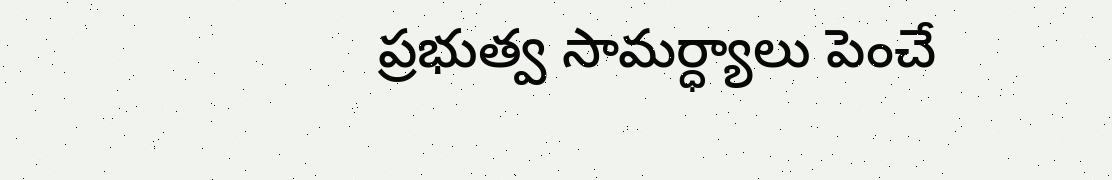ప్రభుత్వ సామర్ధ్యాలు పెంచే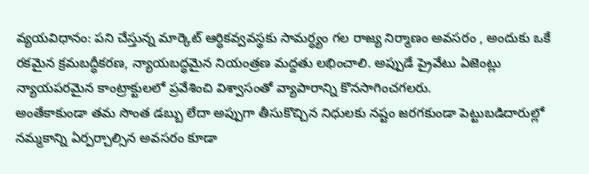వ్యయవిధానం: పని చేస్తున్న మార్కెట్ ఆర్ధికవ్వవస్థకు సామర్ధ్యం గల రాజ్య నిర్మాణం అవసరం , అందుకు ఒకే రకమైన క్రమబద్ధీకరణ, న్యాయబద్ధమైన నియంత్రణ మద్దతు లభించాలి. అప్పుడే ప్రైవేటు ఏజెంట్లు న్యాయపరమైన కాంట్రాక్టులలో ప్రవేశించి విశ్వాసంతో వ్యాపారాన్ని కొనసాగించగలరు.
అంతేకాకుండా తమ సొంత డబ్బు లేదా అప్పుగా తీసుకొచ్చిన నిధులకు నష్టం జరగకుండా పెట్టుబడిదారుల్లో నమ్మకాన్ని ఏర్పర్చాల్సిన అవసరం కూడా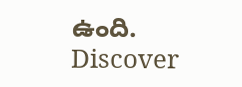ఉంది.
Discover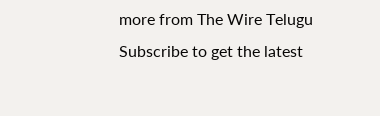more from The Wire Telugu
Subscribe to get the latest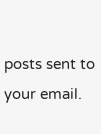posts sent to your email.